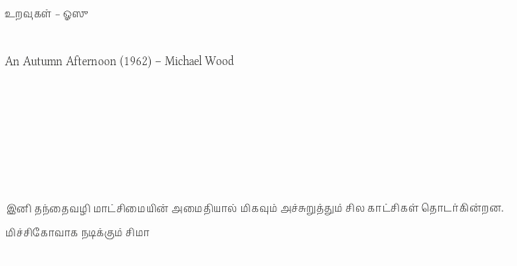உறவுகள் – ஓஸு

An Autumn Afternoon (1962) – Michael Wood





இனி தந்தைவழி மாட்சிமையின் அமைதியால் மிகவும் அச்சுறுத்தும் சில காட்சிகள் தொடர்கின்றன. மிச்சிகோவாக நடிக்கும் சிமா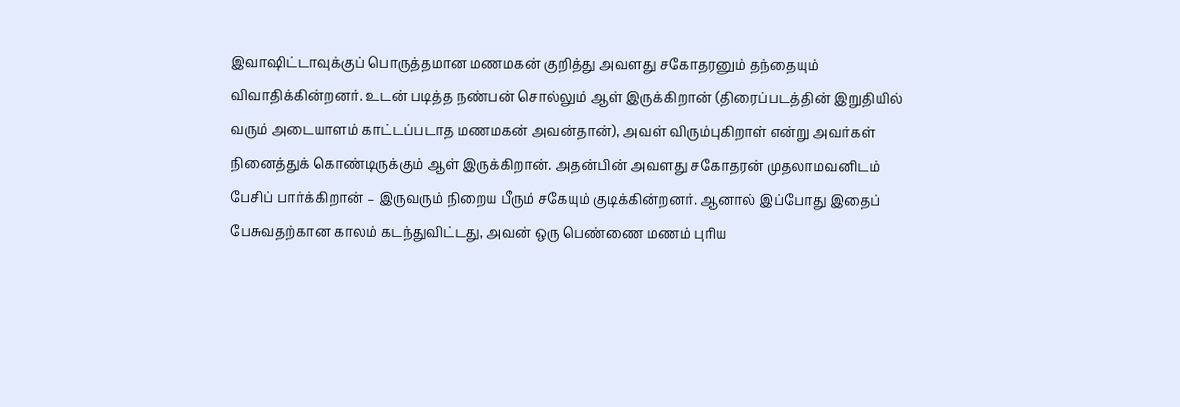இவாஷிட்டாவுக்குப் பொருத்தமான மணமகன் குறித்து அவளது சகோதரனும் தந்தையும் விவாதிக்கின்றனர். உடன் படித்த நண்பன் சொல்லும் ஆள் இருக்கிறான் (திரைப்படத்தின் இறுதியில் வரும் அடையாளம் காட்டப்படாத மணமகன் அவன்தான்), அவள் விரும்புகிறாள் என்று அவர்கள் நினைத்துக் கொண்டிருக்கும் ஆள் இருக்கிறான். அதன்பின் அவளது சகோதரன் முதலாமவனிடம் பேசிப் பார்க்கிறான் – இருவரும் நிறைய பீரும் சகேயும் குடிக்கின்றனர். ஆனால் இப்போது இதைப் பேசுவதற்கான காலம் கடந்துவிட்டது, அவன் ஒரு பெண்ணை மணம் புரிய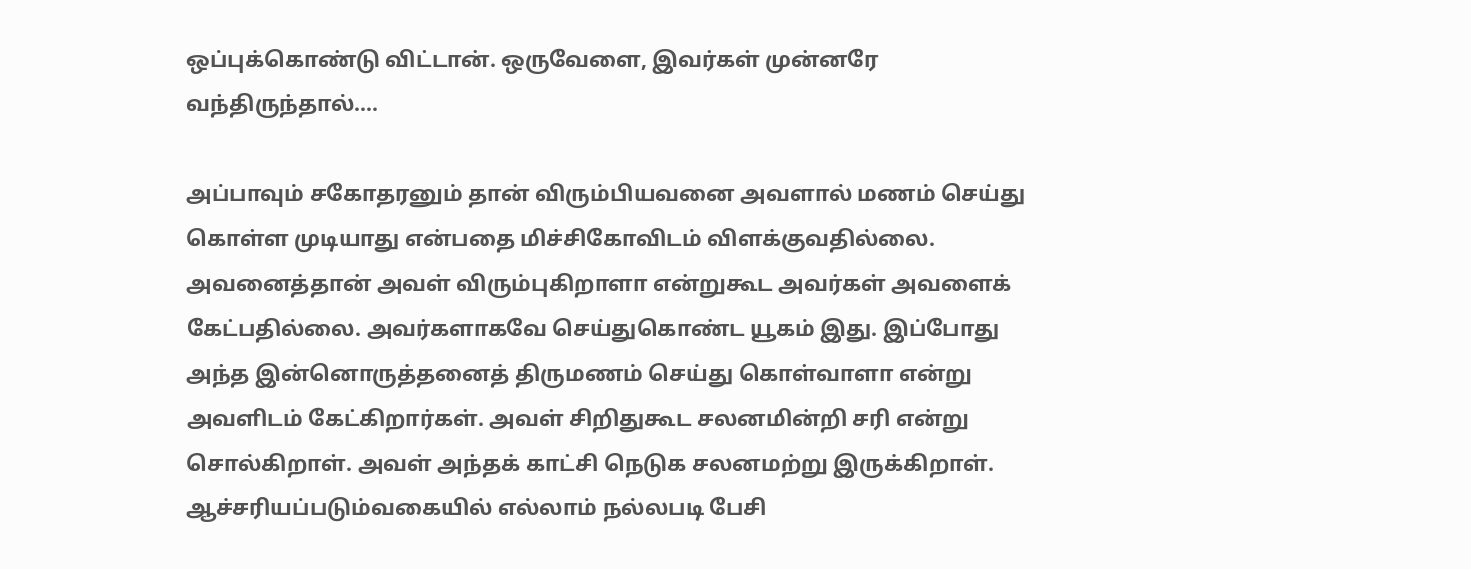ஒப்புக்கொண்டு விட்டான். ஒருவேளை, இவர்கள் முன்னரே வந்திருந்தால்….

அப்பாவும் சகோதரனும் தான் விரும்பியவனை அவளால் மணம் செய்து கொள்ள முடியாது என்பதை மிச்சிகோவிடம் விளக்குவதில்லை. அவனைத்தான் அவள் விரும்புகிறாளா என்றுகூட அவர்கள் அவளைக் கேட்பதில்லை. அவர்களாகவே செய்துகொண்ட யூகம் இது. இப்போது அந்த இன்னொருத்தனைத் திருமணம் செய்து கொள்வாளா என்று அவளிடம் கேட்கிறார்கள். அவள் சிறிதுகூட சலனமின்றி சரி என்று சொல்கிறாள். அவள் அந்தக் காட்சி நெடுக சலனமற்று இருக்கிறாள். ஆச்சரியப்படும்வகையில் எல்லாம் நல்லபடி பேசி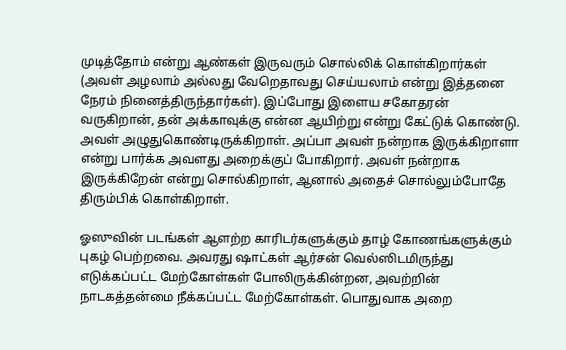முடித்தோம் என்று ஆண்கள் இருவரும் சொல்லிக் கொள்கிறார்கள் (அவள் அழலாம் அல்லது வேறெதாவது செய்யலாம் என்று இத்தனை நேரம் நினைத்திருந்தார்கள்). இப்போது இளைய சகோதரன் வருகிறான், தன் அக்காவுக்கு என்ன ஆயிற்று என்று கேட்டுக் கொண்டு. அவள் அழுதுகொண்டிருக்கிறாள். அப்பா அவள் நன்றாக இருக்கிறாளா என்று பார்க்க அவளது அறைக்குப் போகிறார். அவள் நன்றாக இருக்கிறேன் என்று சொல்கிறாள், ஆனால் அதைச் சொல்லும்போதே திரும்பிக் கொள்கிறாள்.

ஓஸுவின் படங்கள் ஆளற்ற காரிடர்களுக்கும் தாழ் கோணங்களுக்கும் புகழ் பெற்றவை. அவரது ஷாட்கள் ஆர்சன் வெல்ஸிடமிருந்து எடுக்கப்பட்ட மேற்கோள்கள் போலிருக்கின்றன, அவற்றின் நாடகத்தன்மை நீக்கப்பட்ட மேற்கோள்கள். பொதுவாக அறை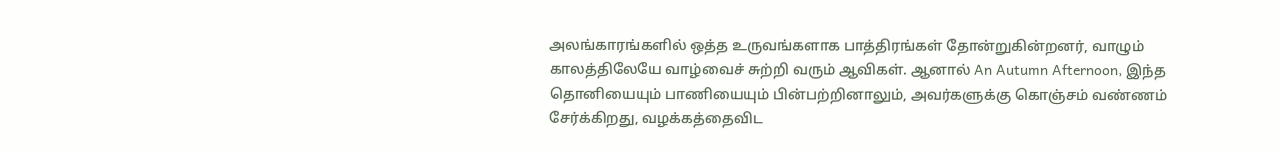அலங்காரங்களில் ஒத்த உருவங்களாக பாத்திரங்கள் தோன்றுகின்றனர், வாழும் காலத்திலேயே வாழ்வைச் சுற்றி வரும் ஆவிகள். ஆனால் An Autumn Afternoon, இந்த தொனியையும் பாணியையும் பின்பற்றினாலும், அவர்களுக்கு கொஞ்சம் வண்ணம் சேர்க்கிறது, வழக்கத்தைவிட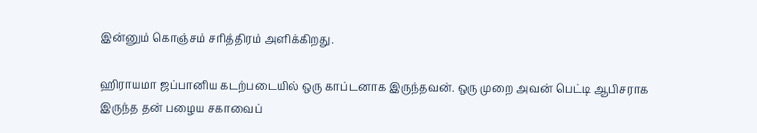இன்னும் கொஞ்சம் சரித்திரம் அளிக்கிறது.

ஹிராயமா ஜப்பானிய கடற்படையில் ஒரு காப்டனாக இருந்தவன். ஒரு முறை அவன் பெட்டி ஆபிசராக இருந்த தன் பழைய சகாவைப்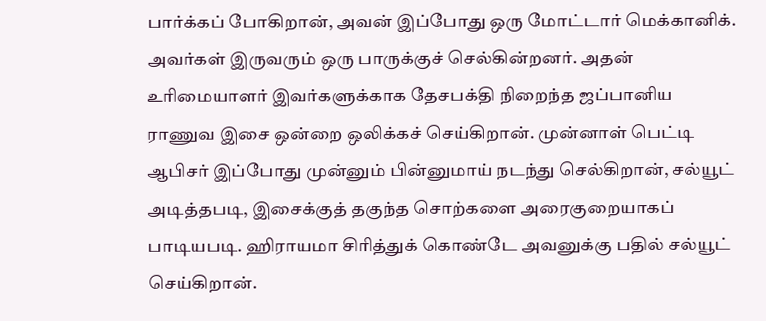பார்க்கப் போகிறான், அவன் இப்போது ஒரு மோட்டார் மெக்கானிக். அவர்கள் இருவரும் ஒரு பாருக்குச் செல்கின்றனர். அதன் உரிமையாளர் இவர்களுக்காக தேசபக்தி நிறைந்த ஜப்பானிய ராணுவ இசை ஒன்றை ஒலிக்கச் செய்கிறான். முன்னாள் பெட்டி ஆபிசர் இப்போது முன்னும் பின்னுமாய் நடந்து செல்கிறான், சல்யூட் அடித்தபடி, இசைக்குத் தகுந்த சொற்களை அரைகுறையாகப் பாடியபடி. ஹிராயமா சிரித்துக் கொண்டே அவனுக்கு பதில் சல்யூட் செய்கிறான்.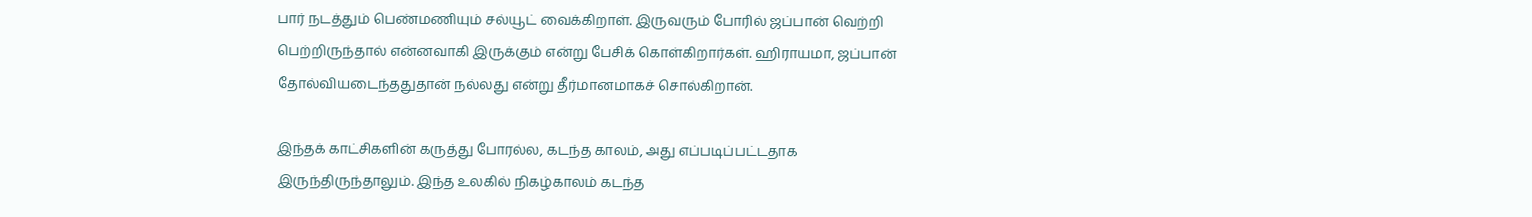பார் நடத்தும் பெண்மணியும் சல்யூட் வைக்கிறாள். இருவரும் போரில் ஜப்பான் வெற்றி பெற்றிருந்தால் என்னவாகி இருக்கும் என்று பேசிக் கொள்கிறார்கள். ஹிராயமா, ஜப்பான் தோல்வியடைந்ததுதான் நல்லது என்று தீர்மானமாகச் சொல்கிறான்.

இந்தக் காட்சிகளின் கருத்து போரல்ல, கடந்த காலம், அது எப்படிப்பட்டதாக இருந்திருந்தாலும். இந்த உலகில் நிகழ்காலம் கடந்த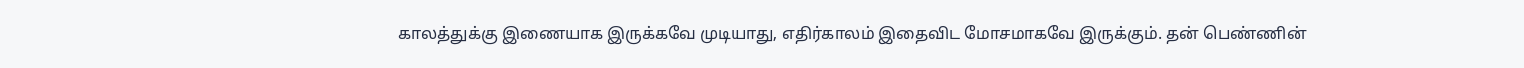காலத்துக்கு இணையாக இருக்கவே முடியாது, எதிர்காலம் இதைவிட மோசமாகவே இருக்கும். தன் பெண்ணின்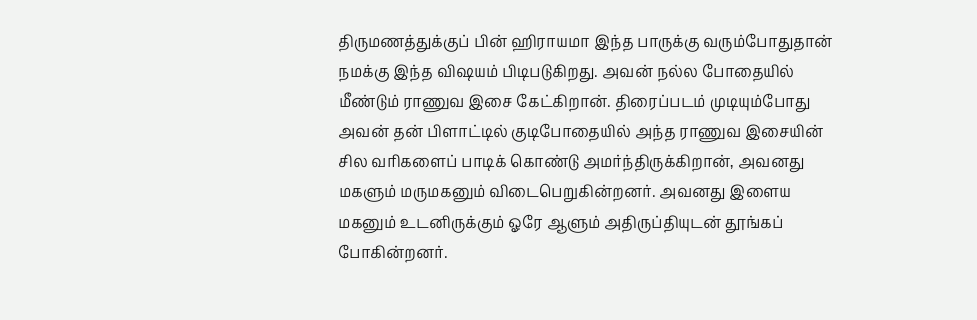திருமணத்துக்குப் பின் ஹிராயமா இந்த பாருக்கு வரும்போதுதான் நமக்கு இந்த விஷயம் பிடிபடுகிறது. அவன் நல்ல போதையில் மீண்டும் ராணுவ இசை கேட்கிறான். திரைப்படம் முடியும்போது அவன் தன் பிளாட்டில் குடிபோதையில் அந்த ராணுவ இசையின் சில வரிகளைப் பாடிக் கொண்டு அமர்ந்திருக்கிறான், அவனது மகளும் மருமகனும் விடைபெறுகின்றனர். அவனது இளைய மகனும் உடனிருக்கும் ஓரே ஆளும் அதிருப்தியுடன் தூங்கப் போகின்றனர்.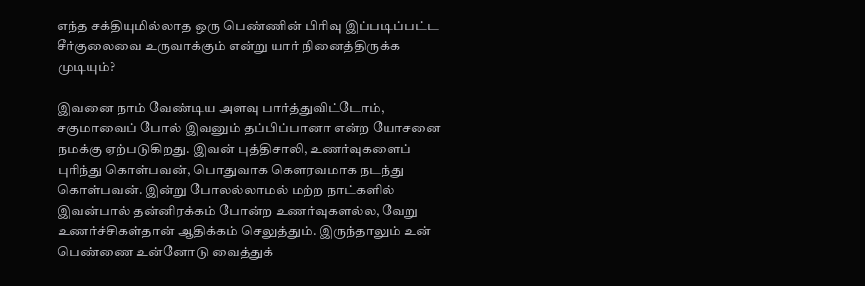எந்த சக்தியுமில்லாத ஒரு பெண்ணின் பிரிவு இப்படிப்பட்ட சீர்குலைவை உருவாக்கும் என்று யார் நினைத்திருக்க முடியும்?

இவனை நாம் வேண்டிய அளவு பார்த்துவிட்டோம், சகுமாவைப் போல் இவனும் தப்பிப்பானா என்ற யோசனை நமக்கு ஏற்படுகிறது. இவன் புத்திசாலி, உணர்வுகளைப் புரிந்து கொள்பவன், பொதுவாக கௌரவமாக நடந்து கொள்பவன். இன்று போலல்லாமல் மற்ற நாட்களில் இவன்பால் தன்னிரக்கம் போன்ற உணர்வுகளல்ல, வேறு உணர்ச்சிகள்தான் ஆதிக்கம் செலுத்தும். இருந்தாலும் உன் பெண்ணை உன்னோடு வைத்துக்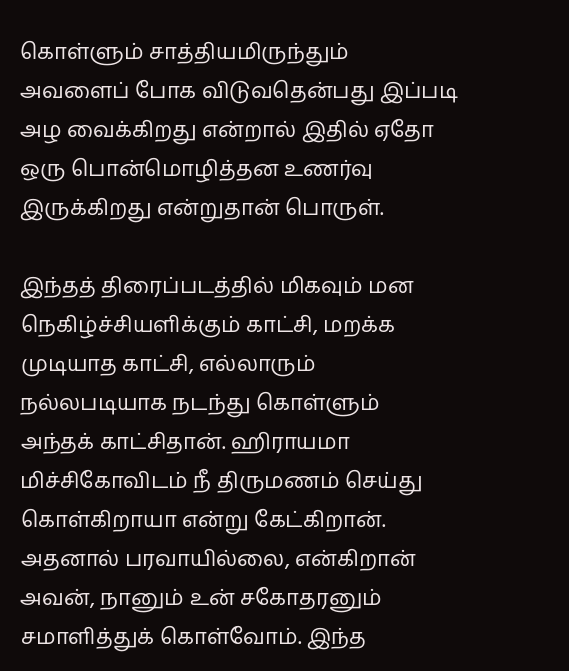கொள்ளும் சாத்தியமிருந்தும் அவளைப் போக விடுவதென்பது இப்படி அழ வைக்கிறது என்றால் இதில் ஏதோ ஒரு பொன்மொழித்தன உணர்வு இருக்கிறது என்றுதான் பொருள்.

இந்தத் திரைப்படத்தில் மிகவும் மன நெகிழ்ச்சியளிக்கும் காட்சி, மறக்க முடியாத காட்சி, எல்லாரும் நல்லபடியாக நடந்து கொள்ளும் அந்தக் காட்சிதான். ஹிராயமா மிச்சிகோவிடம் நீ திருமணம் செய்து கொள்கிறாயா என்று கேட்கிறான். அதனால் பரவாயில்லை, என்கிறான் அவன், நானும் உன் சகோதரனும் சமாளித்துக் கொள்வோம். இந்த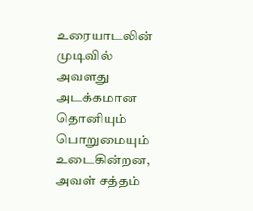உரையாடலின் முடிவில் அவளது அடக்கமான தொனியும் பொறுமையும் உடைகின்றன, அவள் சத்தம்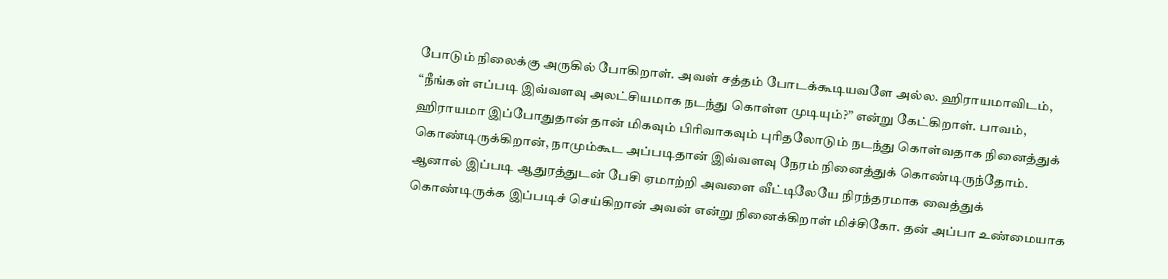போடும் நிலைக்கு அருகில் போகிறாள். அவள் சத்தம் போடக்கூடியவளே அல்ல. ஹிராயமாவிடம், “நீங்கள் எப்படி இவ்வளவு அலட்சியமாக நடந்து கொள்ள முடியும்?” என்று கேட்கிறாள். பாவம், ஹிராயமா இப்போதுதான் தான் மிகவும் பிரிவாகவும் புரிதலோடும் நடந்து கொள்வதாக நினைத்துக் கொண்டிருக்கிறான், நாமும்கூட அப்படிதான் இவ்வளவு நேரம் நினைத்துக் கொண்டிருந்தோம். ஆனால் இப்படி ஆதுரத்துடன் பேசி ஏமாற்றி அவளை வீட்டிலேயே நிரந்தரமாக வைத்துக் கொண்டிருக்க இப்படிச் செய்கிறான் அவன் என்று நினைக்கிறாள் மிச்சிகோ. தன் அப்பா உண்மையாக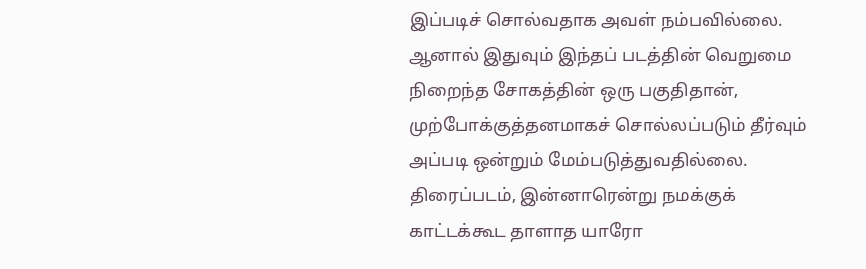இப்படிச் சொல்வதாக அவள் நம்பவில்லை. ஆனால் இதுவும் இந்தப் படத்தின் வெறுமை நிறைந்த சோகத்தின் ஒரு பகுதிதான், முற்போக்குத்தனமாகச் சொல்லப்படும் தீர்வும் அப்படி ஒன்றும் மேம்படுத்துவதில்லை. திரைப்படம், இன்னாரென்று நமக்குக் காட்டக்கூட தாளாத யாரோ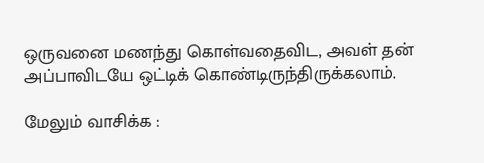ஒருவனை மணந்து கொள்வதைவிட, அவள் தன் அப்பாவிடயே ஒட்டிக் கொண்டிருந்திருக்கலாம்.

மேலும் வாசிக்க :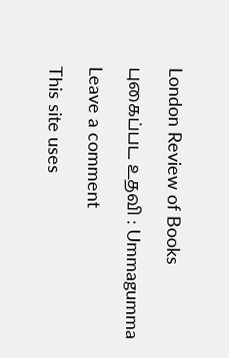London Review of Books

புகைப்பட உதவி : Ummagumma

Leave a comment

This site uses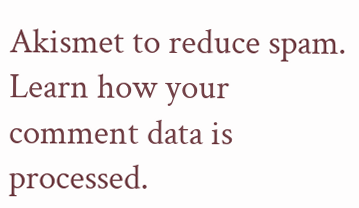Akismet to reduce spam. Learn how your comment data is processed.